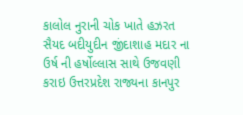કાલોલ નુરાની ચોક ખાતે હઝરત સૈયદ બદીયુદીન જીંદાશાહ મદાર ના ઉર્ષ ની હર્ષોલ્લાસ સાથે ઉજવણી કરાઇ ઉત્તરપ્રદેશ રાજ્યના કાનપુર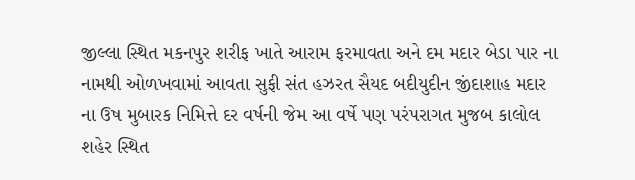જીલ્લા સ્થિત મકનપુર શરીફ ખાતે આરામ ફરમાવતા અને દમ મદાર બેડા પાર ના નામથી ઓળખવામાં આવતા સુફી સંત હઝરત સૈયદ બદીયુદીન જીંદાશાહ મદાર ના ઉષ મુબારક નિમિત્તે દર વર્ષની જેમ આ વર્ષે પણ પરંપરાગત મુજબ કાલોલ શહેર સ્થિત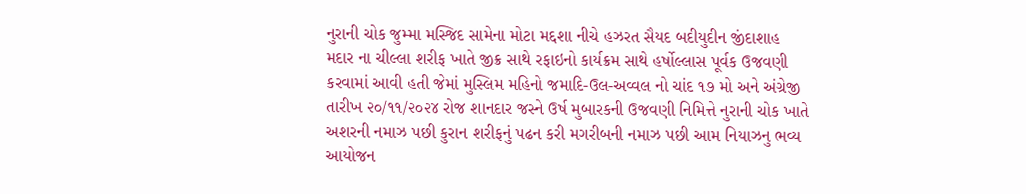નુરાની ચોક જુમ્મા મસ્જિદ સામેના મોટા મદ્દશા નીચે હઝરત સૈયદ બદીયુદીન જીંદાશાહ મદાર ના ચીલ્લા શરીફ ખાતે જીક્ર સાથે રફાઇનો કાર્યક્રમ સાથે હર્ષોલ્લાસ પૂર્વક ઉજવણી કરવામાં આવી હતી જેમાં મુસ્લિમ મહિનો જમાદિ-ઉલ-અવ્વલ નો ચાંદ ૧૭ મો અને અંગ્રેજી તારીખ ૨૦/૧૧/૨૦૨૪ રોજ શાનદાર જસ્ને ઉર્ષ મુબારકની ઉજવણી નિમિત્તે નુરાની ચોક ખાતે અશરની નમાઝ પછી કુરાન શરીફનું પઢન કરી મગરીબની નમાઝ પછી આમ નિયાઝનુ ભવ્ય આયોજન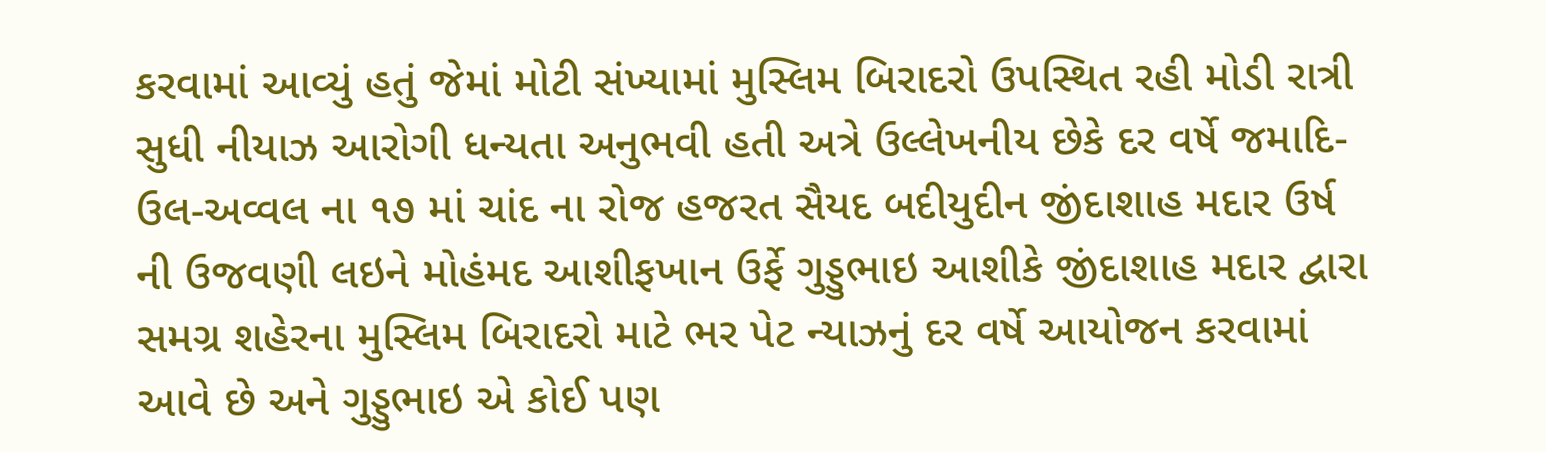કરવામાં આવ્યું હતું જેમાં મોટી સંખ્યામાં મુસ્લિમ બિરાદરો ઉપસ્થિત રહી મોડી રાત્રી સુધી નીયાઝ આરોગી ધન્યતા અનુભવી હતી અત્રે ઉલ્લેખનીય છેકે દર વર્ષે જમાદિ-ઉલ-અવ્વલ ના ૧૭ માં ચાંદ ના રોજ હજરત સૈયદ બદીયુદીન જીંદાશાહ મદાર ઉર્ષ ની ઉજવણી લઇને મોહંમદ આશીફખાન ઉર્ફે ગુડ્ડુભાઇ આશીકે જીંદાશાહ મદાર દ્વારા સમગ્ર શહેરના મુસ્લિમ બિરાદરો માટે ભર પેટ ન્યાઝનું દર વર્ષે આયોજન કરવામાં આવે છે અને ગુડ્ડુભાઇ એ કોઈ પણ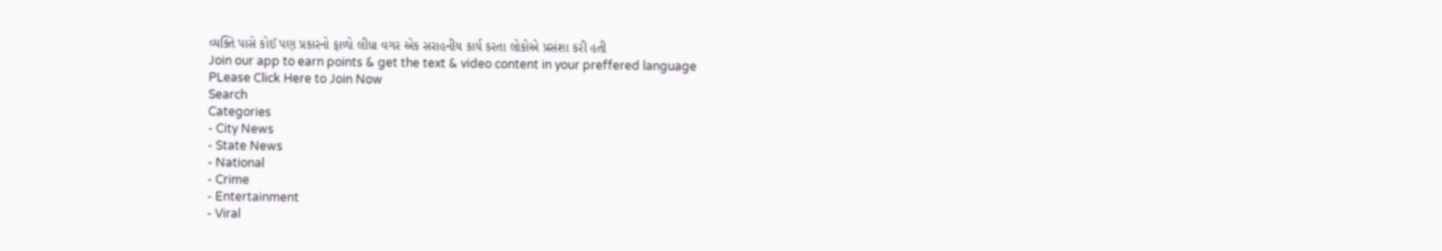વ્યક્તિ પાસે કોઈ પણ પ્રકારનો ફાળો લીધા વગર એક સરાહનીય કાર્ય કરતા લોકોએ પ્રસંશા કરી હતી
Join our app to earn points & get the text & video content in your preffered language
PLease Click Here to Join Now
Search
Categories
- City News
- State News
- National
- Crime
- Entertainment
- Viral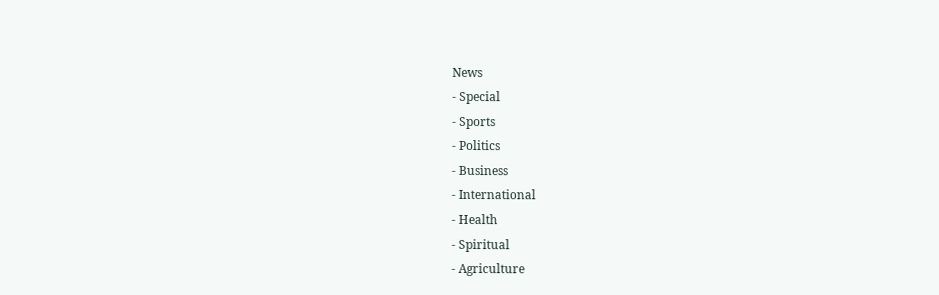News
- Special
- Sports
- Politics
- Business
- International
- Health
- Spiritual
- Agriculture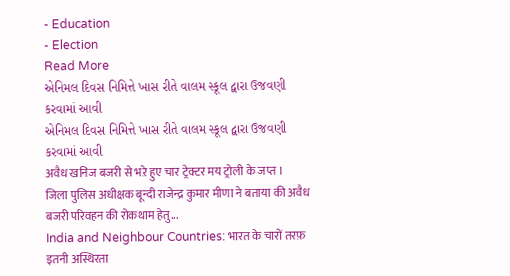- Education
- Election
Read More
એનિમલ દિવસ નિમિત્તે ખાસ રીતે વાલમ સ્કૂલ દ્વારા ઉજવણી કરવામાં આવી
એનિમલ દિવસ નિમિત્તે ખાસ રીતે વાલમ સ્કૂલ દ્વારા ઉજવણી કરવામાં આવી
अवैध खनिज बजरी से भऱे हुए चार ट्रेक्टर मय ट्रोली के जप्त ।
जिला पुलिस अधीक्षक बून्दी राजेन्द्र कुमार मीणा ने बताया की अवैध बजरी परिवहन की रोकथाम हेतु...
India and Neighbour Countries: भारत के चारों तरफ़ इतनी अस्थिरता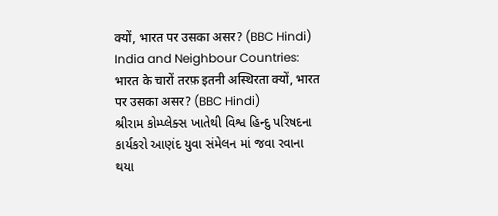क्यों, भारत पर उसका असर? (BBC Hindi)
India and Neighbour Countries: भारत के चारों तरफ़ इतनी अस्थिरता क्यों, भारत पर उसका असर? (BBC Hindi)
શ્રીરામ કોમ્પ્લેક્સ ખાતેથી વિશ્વ હિન્દુ પરિષદના કાર્યકરો આણંદ યુવા સંમેલન માં જવા રવાના થયા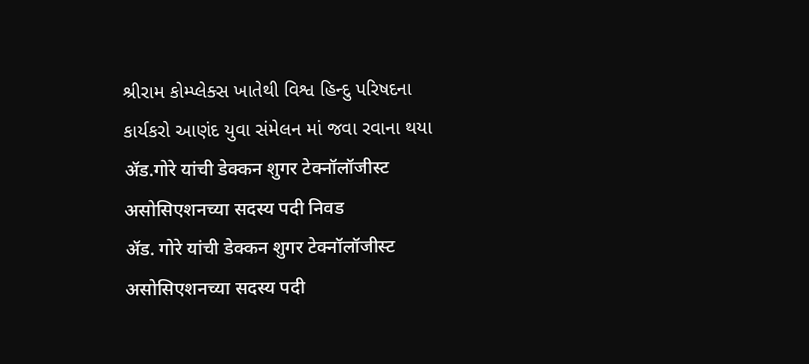શ્રીરામ કોમ્પ્લેક્સ ખાતેથી વિશ્વ હિન્દુ પરિષદના કાર્યકરો આણંદ યુવા સંમેલન માં જવા રવાના થયા
ॲड.गोरे यांची डेक्कन शुगर टेक्नॉलॉजीस्ट असोसिएशनच्या सदस्य पदी निवड
ॲड. गोरे यांची डेक्कन शुगर टेक्नॉलॉजीस्ट असोसिएशनच्या सदस्य पदी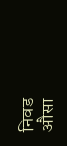निवड
औसा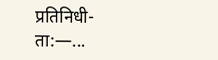प्रतिनिधी- ता:—...